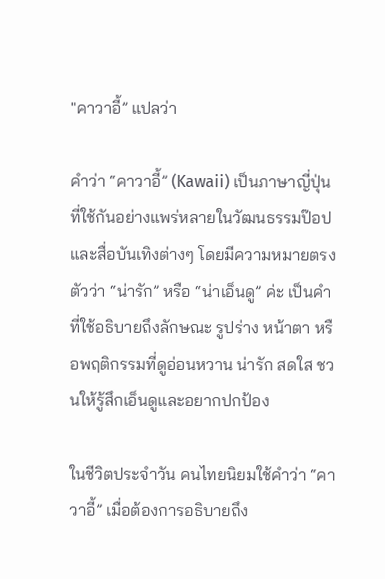"คาวาอี้” แปลว่า

คำว่า “คาวาอี้” (Kawaii) เป็นภาษาญี่ปุ่นที่ใช้กันอย่างแพร่หลายในวัฒนธรรมป๊อปและสื่อบันเทิงต่างๆ โดยมีความหมายตรงตัวว่า “น่ารัก” หรือ “น่าเอ็นดู” ค่ะ เป็นคำที่ใช้อธิบายถึงลักษณะ รูปร่าง หน้าตา หรือพฤติกรรมที่ดูอ่อนหวาน น่ารัก สดใส ชวนให้รู้สึกเอ็นดูและอยากปกป้อง

ในชีวิตประจำวัน คนไทยนิยมใช้คำว่า “คาวาอี้” เมื่อต้องการอธิบายถึง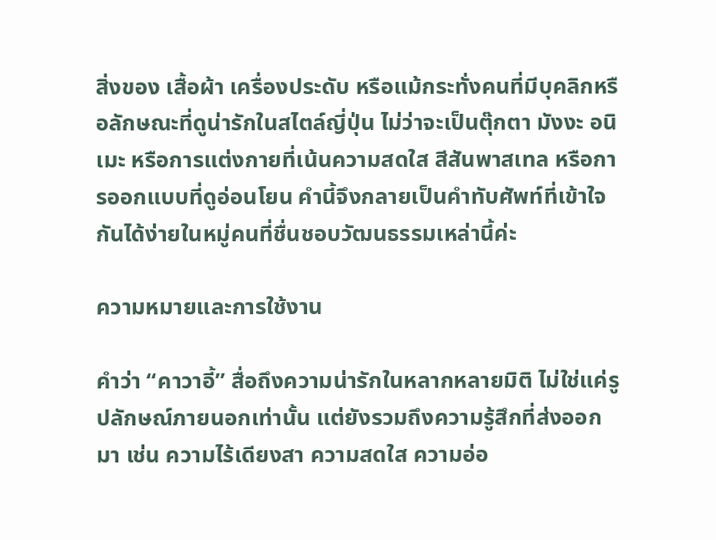สิ่งของ เสื้อผ้า เครื่องประดับ หรือแม้กระทั่งคนที่มีบุคลิกหรือลักษณะที่ดูน่ารักในสไตล์ญี่ปุ่น ไม่ว่าจะเป็นตุ๊กตา มังงะ อนิเมะ หรือการแต่งกายที่เน้นความสดใส สีสันพาสเทล หรือการออกแบบที่ดูอ่อนโยน คำนี้จึงกลายเป็นคำทับศัพท์ที่เข้าใจกันได้ง่ายในหมู่คนที่ชื่นชอบวัฒนธรรมเหล่านี้ค่ะ

ความหมายและการใช้งาน

คำว่า “คาวาอี้” สื่อถึงความน่ารักในหลากหลายมิติ ไม่ใช่แค่รูปลักษณ์ภายนอกเท่านั้น แต่ยังรวมถึงความรู้สึกที่ส่งออกมา เช่น ความไร้เดียงสา ความสดใส ความอ่อ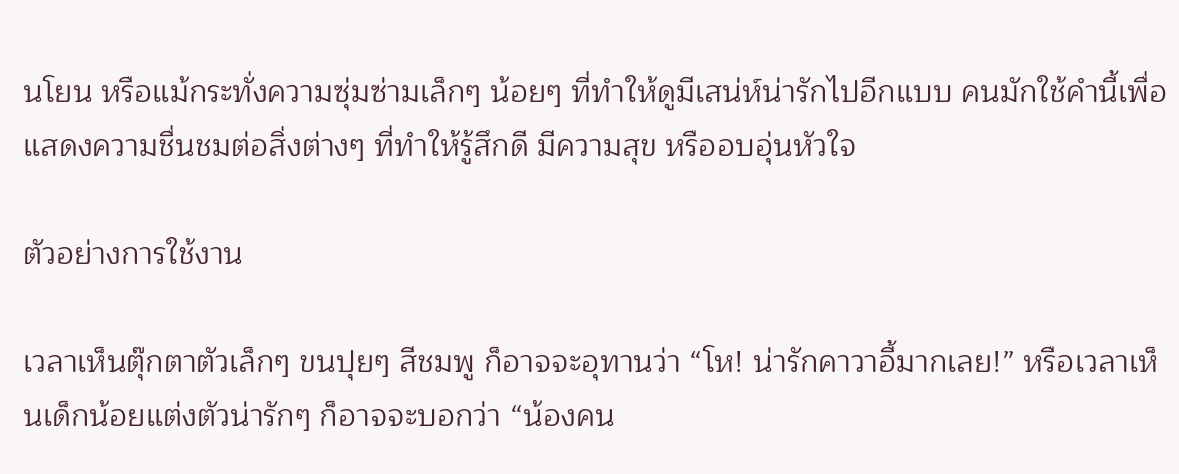นโยน หรือแม้กระทั่งความซุ่มซ่ามเล็กๆ น้อยๆ ที่ทำให้ดูมีเสน่ห์น่ารักไปอีกแบบ คนมักใช้คำนี้เพื่อแสดงความชื่นชมต่อสิ่งต่างๆ ที่ทำให้รู้สึกดี มีความสุข หรืออบอุ่นหัวใจ

ตัวอย่างการใช้งาน

เวลาเห็นตุ๊กตาตัวเล็กๆ ขนปุยๆ สีชมพู ก็อาจจะอุทานว่า “โห! น่ารักคาวาอี้มากเลย!” หรือเวลาเห็นเด็กน้อยแต่งตัวน่ารักๆ ก็อาจจะบอกว่า “น้องคน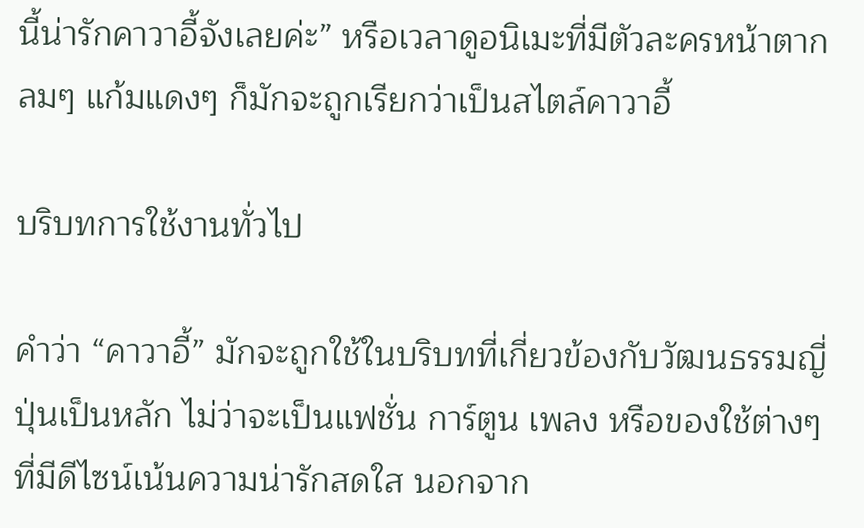นี้น่ารักคาวาอี้จังเลยค่ะ” หรือเวลาดูอนิเมะที่มีตัวละครหน้าตากลมๆ แก้มแดงๆ ก็มักจะถูกเรียกว่าเป็นสไตล์คาวาอี้

บริบทการใช้งานทั่วไป

คำว่า “คาวาอี้” มักจะถูกใช้ในบริบทที่เกี่ยวข้องกับวัฒนธรรมญี่ปุ่นเป็นหลัก ไม่ว่าจะเป็นแฟชั่น การ์ตูน เพลง หรือของใช้ต่างๆ ที่มีดีไซน์เน้นความน่ารักสดใส นอกจาก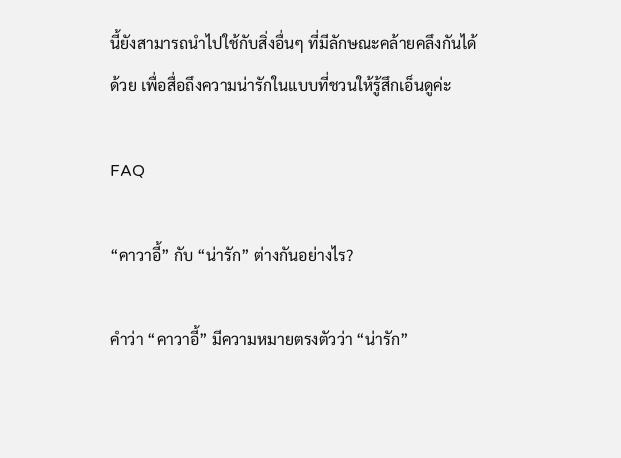นี้ยังสามารถนำไปใช้กับสิ่งอื่นๆ ที่มีลักษณะคล้ายคลึงกันได้ด้วย เพื่อสื่อถึงความน่ารักในแบบที่ชวนให้รู้สึกเอ็นดูค่ะ

FAQ

“คาวาอี้” กับ “น่ารัก” ต่างกันอย่างไร?

คำว่า “คาวาอี้” มีความหมายตรงตัวว่า “น่ารัก”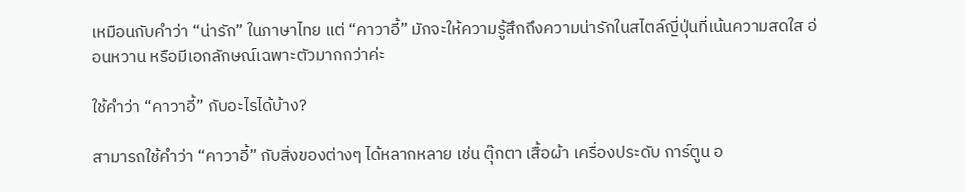เหมือนกับคำว่า “น่ารัก” ในภาษาไทย แต่ “คาวาอี้” มักจะให้ความรู้สึกถึงความน่ารักในสไตล์ญี่ปุ่นที่เน้นความสดใส อ่อนหวาน หรือมีเอกลักษณ์เฉพาะตัวมากกว่าค่ะ

ใช้คำว่า “คาวาอี้” กับอะไรได้บ้าง?

สามารถใช้คำว่า “คาวาอี้” กับสิ่งของต่างๆ ได้หลากหลาย เช่น ตุ๊กตา เสื้อผ้า เครื่องประดับ การ์ตูน อ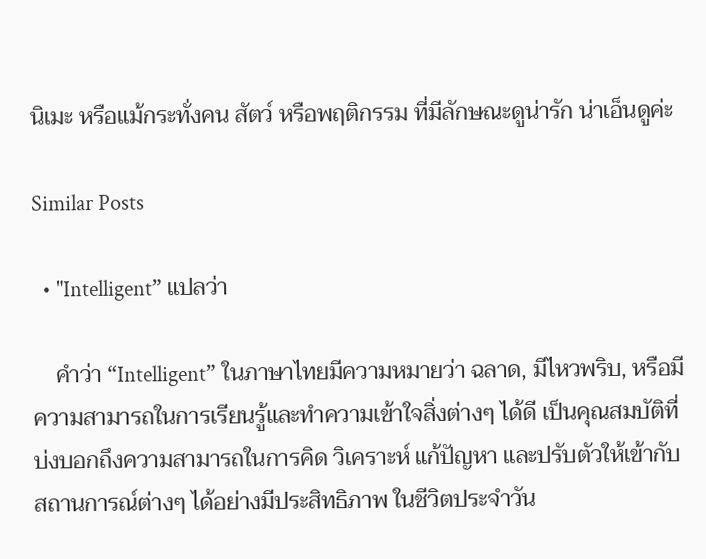นิเมะ หรือแม้กระทั่งคน สัตว์ หรือพฤติกรรม ที่มีลักษณะดูน่ารัก น่าเอ็นดูค่ะ

Similar Posts

  • "Intelligent” แปลว่า

    คำว่า “Intelligent” ในภาษาไทยมีความหมายว่า ฉลาด, มีไหวพริบ, หรือมีความสามารถในการเรียนรู้และทำความเข้าใจสิ่งต่างๆ ได้ดี เป็นคุณสมบัติที่บ่งบอกถึงความสามารถในการคิด วิเคราะห์ แก้ปัญหา และปรับตัวให้เข้ากับสถานการณ์ต่างๆ ได้อย่างมีประสิทธิภาพ ในชีวิตประจำวัน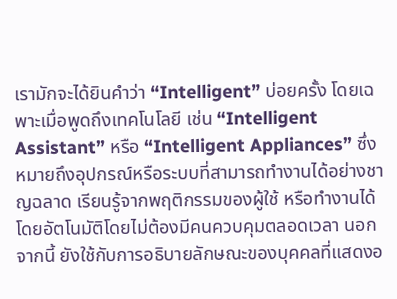เรามักจะได้ยินคำว่า “Intelligent” บ่อยครั้ง โดยเฉพาะเมื่อพูดถึงเทคโนโลยี เช่น “Intelligent Assistant” หรือ “Intelligent Appliances” ซึ่งหมายถึงอุปกรณ์หรือระบบที่สามารถทำงานได้อย่างชาญฉลาด เรียนรู้จากพฤติกรรมของผู้ใช้ หรือทำงานได้โดยอัตโนมัติโดยไม่ต้องมีคนควบคุมตลอดเวลา นอกจากนี้ ยังใช้กับการอธิบายลักษณะของบุคคลที่แสดงอ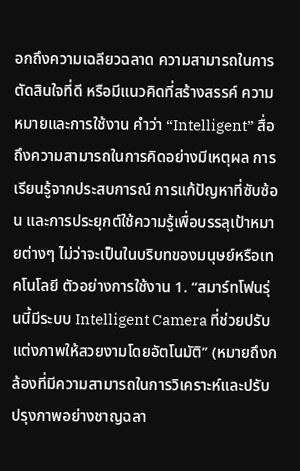อกถึงความเฉลียวฉลาด ความสามารถในการตัดสินใจที่ดี หรือมีแนวคิดที่สร้างสรรค์ ความหมายและการใช้งาน คำว่า “Intelligent” สื่อถึงความสามารถในการคิดอย่างมีเหตุผล การเรียนรู้จากประสบการณ์ การแก้ปัญหาที่ซับซ้อน และการประยุกต์ใช้ความรู้เพื่อบรรลุเป้าหมายต่างๆ ไม่ว่าจะเป็นในบริบทของมนุษย์หรือเทคโนโลยี ตัวอย่างการใช้งาน 1. “สมาร์ทโฟนรุ่นนี้มีระบบ Intelligent Camera ที่ช่วยปรับแต่งภาพให้สวยงามโดยอัตโนมัติ” (หมายถึงกล้องที่มีความสามารถในการวิเคราะห์และปรับปรุงภาพอย่างชาญฉลา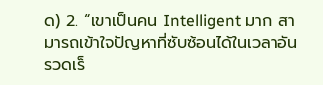ด) 2. “เขาเป็นคน Intelligent มาก สามารถเข้าใจปัญหาที่ซับซ้อนได้ในเวลาอันรวดเร็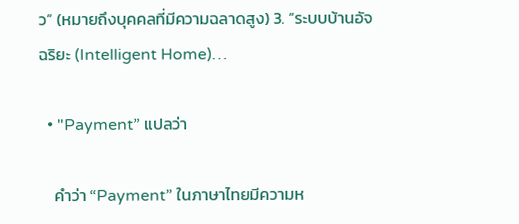ว” (หมายถึงบุคคลที่มีความฉลาดสูง) 3. “ระบบบ้านอัจฉริยะ (Intelligent Home)…

  • "Payment” แปลว่า

    คำว่า “Payment” ในภาษาไทยมีความห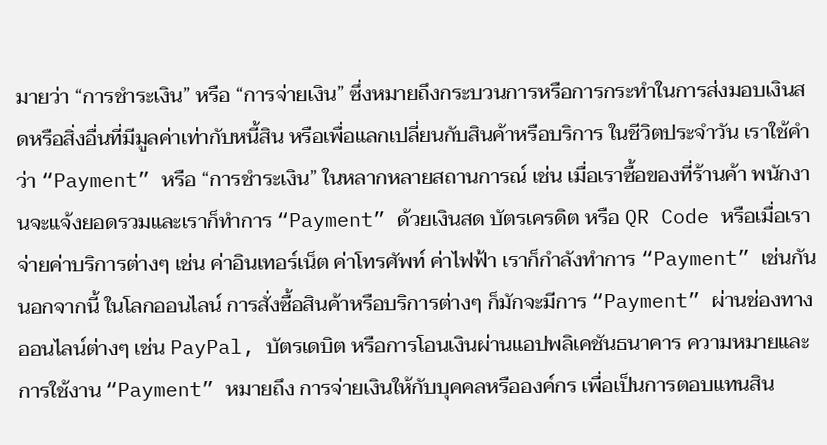มายว่า “การชำระเงิน” หรือ “การจ่ายเงิน” ซึ่งหมายถึงกระบวนการหรือการกระทำในการส่งมอบเงินสดหรือสิ่งอื่นที่มีมูลค่าเท่ากับหนี้สิน หรือเพื่อแลกเปลี่ยนกับสินค้าหรือบริการ ในชีวิตประจำวัน เราใช้คำว่า “Payment” หรือ “การชำระเงิน” ในหลากหลายสถานการณ์ เช่น เมื่อเราซื้อของที่ร้านค้า พนักงานจะแจ้งยอดรวมและเราก็ทำการ “Payment” ด้วยเงินสด บัตรเครดิต หรือ QR Code หรือเมื่อเราจ่ายค่าบริการต่างๆ เช่น ค่าอินเทอร์เน็ต ค่าโทรศัพท์ ค่าไฟฟ้า เราก็กำลังทำการ “Payment” เช่นกัน นอกจากนี้ ในโลกออนไลน์ การสั่งซื้อสินค้าหรือบริการต่างๆ ก็มักจะมีการ “Payment” ผ่านช่องทางออนไลน์ต่างๆ เช่น PayPal, บัตรเดบิต หรือการโอนเงินผ่านแอปพลิเคชันธนาคาร ความหมายและการใช้งาน “Payment” หมายถึง การจ่ายเงินให้กับบุคคลหรือองค์กร เพื่อเป็นการตอบแทนสิน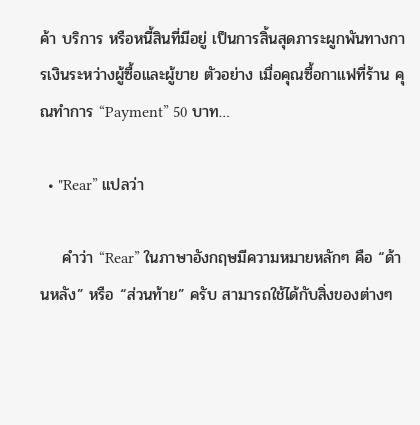ค้า บริการ หรือหนี้สินที่มีอยู่ เป็นการสิ้นสุดภาระผูกพันทางการเงินระหว่างผู้ซื้อและผู้ขาย ตัวอย่าง เมื่อคุณซื้อกาแฟที่ร้าน คุณทำการ “Payment” 50 บาท…

  • "Rear” แปลว่า

    คำว่า “Rear” ในภาษาอังกฤษมีความหมายหลักๆ คือ “ด้านหลัง” หรือ “ส่วนท้าย” ครับ สามารถใช้ได้กับสิ่งของต่างๆ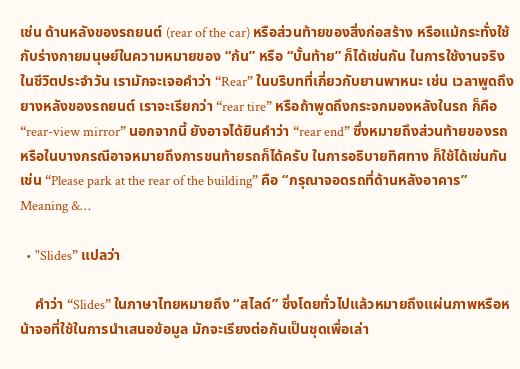เช่น ด้านหลังของรถยนต์ (rear of the car) หรือส่วนท้ายของสิ่งก่อสร้าง หรือแม้กระทั่งใช้กับร่างกายมนุษย์ในความหมายของ “ก้น” หรือ “บั้นท้าย” ก็ได้เช่นกัน ในการใช้งานจริงในชีวิตประจำวัน เรามักจะเจอคำว่า “Rear” ในบริบทที่เกี่ยวกับยานพาหนะ เช่น เวลาพูดถึงยางหลังของรถยนต์ เราจะเรียกว่า “rear tire” หรือถ้าพูดถึงกระจกมองหลังในรถ ก็คือ “rear-view mirror” นอกจากนี้ ยังอาจได้ยินคำว่า “rear end” ซึ่งหมายถึงส่วนท้ายของรถ หรือในบางกรณีอาจหมายถึงการชนท้ายรถก็ได้ครับ ในการอธิบายทิศทาง ก็ใช้ได้เช่นกัน เช่น “Please park at the rear of the building” คือ “กรุณาจอดรถที่ด้านหลังอาคาร” Meaning &…

  • "Slides” แปลว่า

    คำว่า “Slides” ในภาษาไทยหมายถึง “สไลด์” ซึ่งโดยทั่วไปแล้วหมายถึงแผ่นภาพหรือหน้าจอที่ใช้ในการนำเสนอข้อมูล มักจะเรียงต่อกันเป็นชุดเพื่อเล่า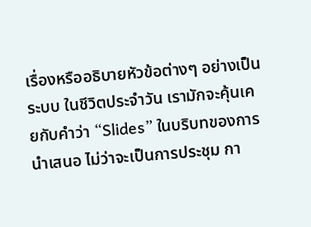เรื่องหรืออธิบายหัวข้อต่างๆ อย่างเป็นระบบ ในชีวิตประจำวัน เรามักจะคุ้นเคยกับคำว่า “Slides” ในบริบทของการนำเสนอ ไม่ว่าจะเป็นการประชุม กา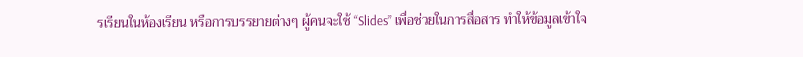รเรียนในห้องเรียน หรือการบรรยายต่างๆ ผู้คนจะใช้ “Slides” เพื่อช่วยในการสื่อสาร ทำให้ข้อมูลเข้าใจ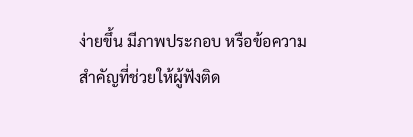ง่ายขึ้น มีภาพประกอบ หรือข้อความสำคัญที่ช่วยให้ผู้ฟังติด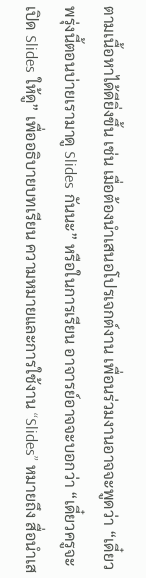ตามเนื้อหาได้ดียิ่งขึ้น เช่น เมื่อต้องนำเสนอโปรเจกต์งาน เพื่อนร่วมงานอาจจะพูดว่า “เดี๋ยวพรุ่งนี้ตอนบ่ายเรามาดู Slides กันนะ” หรือในการเรียน อาจารย์อาจจะบอกว่า “เดี๋ยวครูจะเปิด Slides ให้ดู” เพื่ออธิบายบทเรียน ความหมายและการใช้งาน “Slides” หมายถึง สื่อนำเส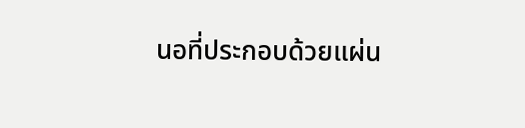นอที่ประกอบด้วยแผ่น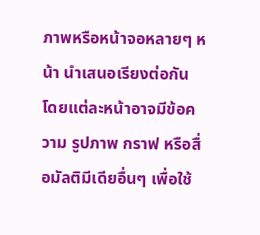ภาพหรือหน้าจอหลายๆ หน้า นำเสนอเรียงต่อกัน โดยแต่ละหน้าอาจมีข้อความ รูปภาพ กราฟ หรือสื่อมัลติมีเดียอื่นๆ เพื่อใช้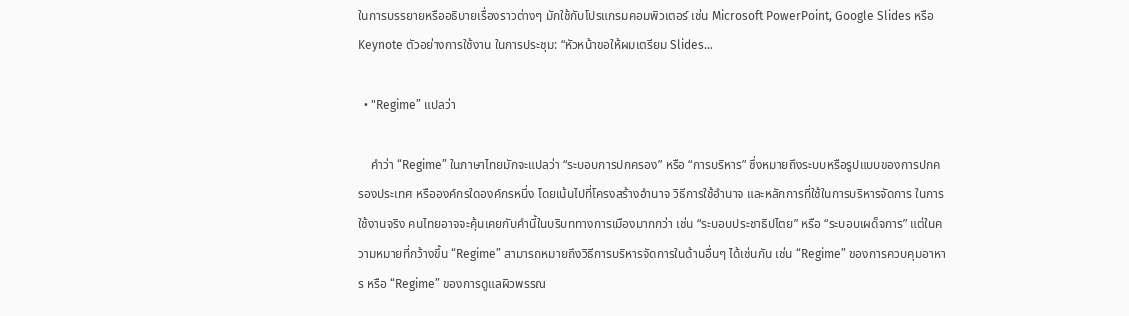ในการบรรยายหรืออธิบายเรื่องราวต่างๆ มักใช้กับโปรแกรมคอมพิวเตอร์ เช่น Microsoft PowerPoint, Google Slides หรือ Keynote ตัวอย่างการใช้งาน ในการประชุม: “หัวหน้าขอให้ผมเตรียม Slides…

  • "Regime” แปลว่า

    คำว่า “Regime” ในภาษาไทยมักจะแปลว่า “ระบอบการปกครอง” หรือ “การบริหาร” ซึ่งหมายถึงระบบหรือรูปแบบของการปกครองประเทศ หรือองค์กรใดองค์กรหนึ่ง โดยเน้นไปที่โครงสร้างอำนาจ วิธีการใช้อำนาจ และหลักการที่ใช้ในการบริหารจัดการ ในการใช้งานจริง คนไทยอาจจะคุ้นเคยกับคำนี้ในบริบททางการเมืองมากกว่า เช่น “ระบอบประชาธิปไตย” หรือ “ระบอบเผด็จการ” แต่ในความหมายที่กว้างขึ้น “Regime” สามารถหมายถึงวิธีการบริหารจัดการในด้านอื่นๆ ได้เช่นกัน เช่น “Regime” ของการควบคุมอาหาร หรือ “Regime” ของการดูแลผิวพรรณ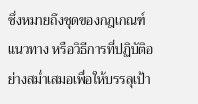ซึ่งหมายถึงชุดของกฎเกณฑ์ แนวทาง หรือวิธีการที่ปฏิบัติอย่างสม่ำเสมอเพื่อให้บรรลุเป้า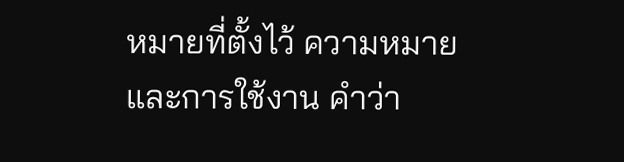หมายที่ตั้งไว้ ความหมายและการใช้งาน คำว่า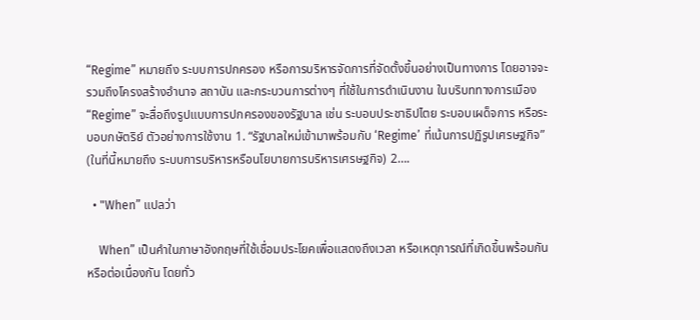“Regime” หมายถึง ระบบการปกครอง หรือการบริหารจัดการที่จัดตั้งขึ้นอย่างเป็นทางการ โดยอาจจะรวมถึงโครงสร้างอำนาจ สถาบัน และกระบวนการต่างๆ ที่ใช้ในการดำเนินงาน ในบริบททางการเมือง “Regime” จะสื่อถึงรูปแบบการปกครองของรัฐบาล เช่น ระบอบประชาธิปไตย ระบอบเผด็จการ หรือระบอบกษัตริย์ ตัวอย่างการใช้งาน 1. “รัฐบาลใหม่เข้ามาพร้อมกับ ‘Regime’ ที่เน้นการปฏิรูปเศรษฐกิจ” (ในที่นี้หมายถึง ระบบการบริหารหรือนโยบายการบริหารเศรษฐกิจ) 2….

  • "When” แปลว่า

    When” เป็นคำในภาษาอังกฤษที่ใช้เชื่อมประโยคเพื่อแสดงถึงเวลา หรือเหตุการณ์ที่เกิดขึ้นพร้อมกัน หรือต่อเนื่องกัน โดยทั่ว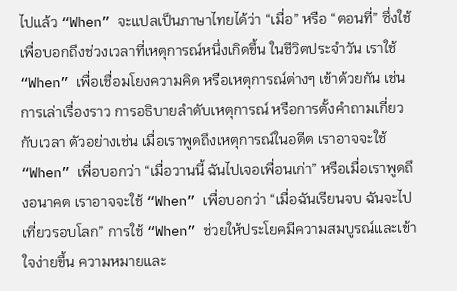ไปแล้ว “When” จะแปลเป็นภาษาไทยได้ว่า “เมื่อ” หรือ “ตอนที่” ซึ่งใช้เพื่อบอกถึงช่วงเวลาที่เหตุการณ์หนึ่งเกิดขึ้น ในชีวิตประจำวัน เราใช้ “When” เพื่อเชื่อมโยงความคิด หรือเหตุการณ์ต่างๆ เข้าด้วยกัน เช่น การเล่าเรื่องราว การอธิบายลำดับเหตุการณ์ หรือการตั้งคำถามเกี่ยวกับเวลา ตัวอย่างเช่น เมื่อเราพูดถึงเหตุการณ์ในอดีต เราอาจจะใช้ “When” เพื่อบอกว่า “เมื่อวานนี้ ฉันไปเจอเพื่อนเก่า” หรือเมื่อเราพูดถึงอนาคต เราอาจจะใช้ “When” เพื่อบอกว่า “เมื่อฉันเรียนจบ ฉันจะไปเที่ยวรอบโลก” การใช้ “When” ช่วยให้ประโยคมีความสมบูรณ์และเข้าใจง่ายขึ้น ความหมายและ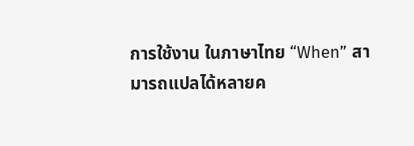การใช้งาน ในภาษาไทย “When” สามารถแปลได้หลายค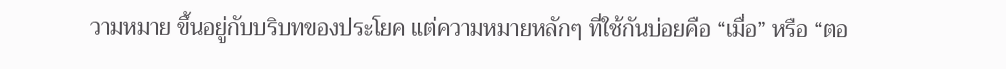วามหมาย ขึ้นอยู่กับบริบทของประโยค แต่ความหมายหลักๆ ที่ใช้กันบ่อยคือ “เมื่อ” หรือ “ตอ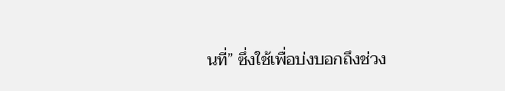นที่” ซึ่งใช้เพื่อบ่งบอกถึงช่วง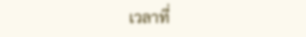เวลาที่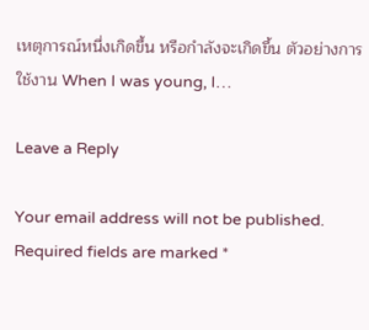เหตุการณ์หนึ่งเกิดขึ้น หรือกำลังจะเกิดขึ้น ตัวอย่างการใช้งาน When I was young, I…

Leave a Reply

Your email address will not be published. Required fields are marked *